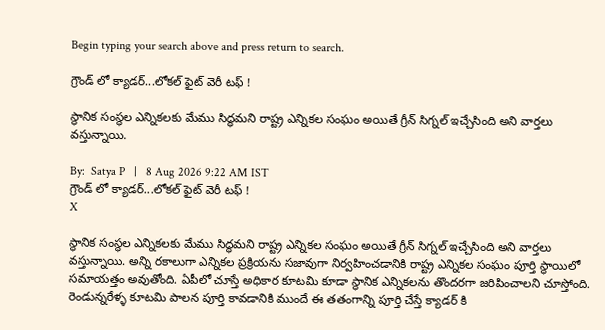Begin typing your search above and press return to search.

గ్రౌండ్ లో క్యాడర్...లోకల్ ఫైట్ వెరీ టఫ్ !

స్థానిక సంస్థల ఎన్నికలకు మేము సిద్ధమని రాష్ట్ర ఎన్నికల సంఘం అయితే గ్రీన్ సిగ్నల్ ఇచ్చేసింది అని వార్తలు వస్తున్నాయి.

By:  Satya P   |   8 Aug 2026 9:22 AM IST
గ్రౌండ్ లో క్యాడర్...లోకల్ ఫైట్ వెరీ టఫ్ !
X

స్థానిక సంస్థల ఎన్నికలకు మేము సిద్ధమని రాష్ట్ర ఎన్నికల సంఘం అయితే గ్రీన్ సిగ్నల్ ఇచ్చేసింది అని వార్తలు వస్తున్నాయి. అన్ని రకాలుగా ఎన్నికల ప్రక్రియను సజావుగా నిర్వహించడానికి రాష్ట్ర ఎన్నికల సంఘం పూర్తి స్థాయిలో సమాయత్తం అవుతోంది. ఏపీలో చూస్తే అధికార కూటమి కూడా స్థానిక ఎన్నికలను తొందరగా జరిపించాలని చూస్తోంది. రెండున్నరేళ్ళ కూటమి పాలన పూర్తి కావడానికి ముందే ఈ తతంగాన్ని పూర్తి చేస్తే క్యాడర్ కి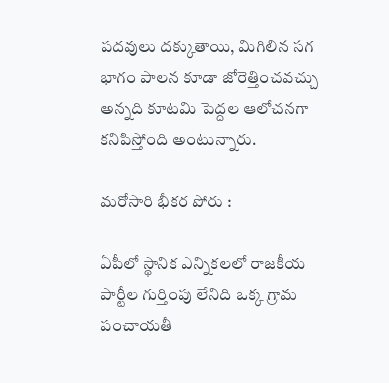పదవులు దక్కుతాయి, మిగిలిన సగ భాగం పాలన కూడా జోరెత్తించవచ్చు అన్నది కూటమి పెద్దల ఆలోచనగా కనిపిస్తోంది అంటున్నారు.

మరోసారి భీకర పోరు :

ఏపీలో స్థానిక ఎన్నికలలో రాజకీయ పార్టీల గుర్తింపు లేనిది ఒక్క గ్రామ పంచాయతీ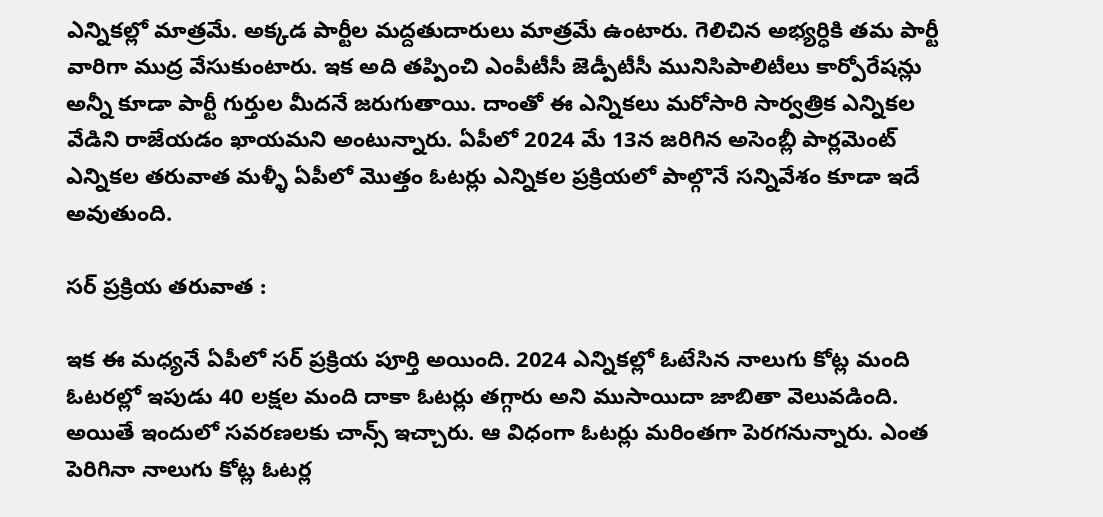ఎన్నికల్లో మాత్రమే. అక్కడ పార్టీల మద్దతుదారులు మాత్రమే ఉంటారు. గెలిచిన అభ్యర్ధికి తమ పార్టీ వారిగా ముద్ర వేసుకుంటారు. ఇక అది తప్పించి ఎంపీటీసీ జెడ్పీటీసీ మునిసిపాలిటీలు కార్పోరేషన్లు అన్నీ కూడా పార్టీ గుర్తుల మీదనే జరుగుతాయి. దాంతో ఈ ఎన్నికలు మరోసారి సార్వత్రిక ఎన్నికల వేడిని రాజేయడం ఖాయమని అంటున్నారు. ఏపీలో 2024 మే 13న జరిగిన అసెంబ్లీ పార్లమెంట్ ఎన్నికల తరువాత మళ్ళీ ఏపీలో మొత్తం ఓటర్లు ఎన్నికల ప్రక్రియలో పాల్గొనే సన్నివేశం కూడా ఇదే అవుతుంది.

సర్ ప్రక్రియ తరువాత :

ఇక ఈ మధ్యనే ఏపీలో సర్ ప్రక్రియ పూర్తి అయింది. 2024 ఎన్నికల్లో ఓటేసిన నాలుగు కోట్ల మంది ఓటరల్లో ఇపుడు 40 లక్షల మంది దాకా ఓటర్లు తగ్గారు అని ముసాయిదా జాబితా వెలువడింది. అయితే ఇందులో సవరణలకు చాన్స్ ఇచ్చారు. ఆ విధంగా ఓటర్లు మరింతగా పెరగనున్నారు. ఎంత పెరిగినా నాలుగు కోట్ల ఓటర్ల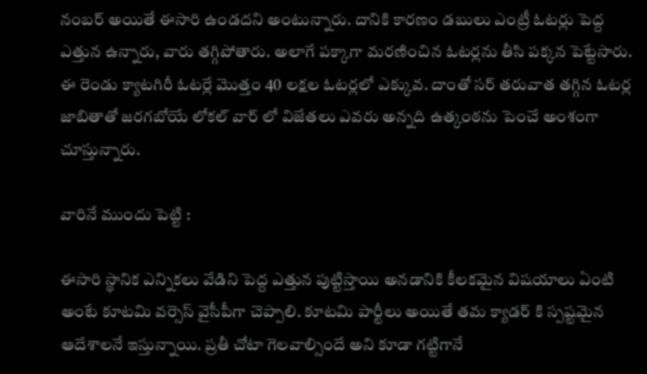నంబర్ అయితే ఈసారి ఉండదని అంటున్నారు. దానికి కారణం డబులు ఎంట్రీ ఓటర్లు పెద్ద ఎత్తున ఉన్నారు, వారు తగ్గిపోతారు. అలాగే పక్కాగా మరణించిన ఓటర్లను తీసి పక్కన పెట్టేసారు. ఈ రెండు క్యాటగిరీ ఓటర్లే మొత్తం 40 లక్షల ఓటర్లలో ఎక్కువ. దాంతో సర్ తరువాత తగ్గిన ఓటర్ల జాబితాతో జరగబోయే లోకల్ వార్ లో విజేతలు ఎవరు అన్నది ఉత్కంఠను పెంచే అంశంగా చూస్తున్నారు.

వారినే ముందు పెట్టి :

ఈసారి స్థానిక ఎన్నికలు వేడిని పెద్ద ఎత్తున పుట్టిస్తాయి అనడానికి కీలకమైన విషయాలు ఏంటి అంటే కూటమి వర్సెస్ వైసీపీగా చెప్పాలి. కూటమి పార్టీలు అయితే తమ క్యాడర్ కి స్పష్టమైన ఆదేశాలనే ఇస్తున్నాయి. ప్రతీ చోటా గెలవాల్సిందే అని కూడా గట్టిగానే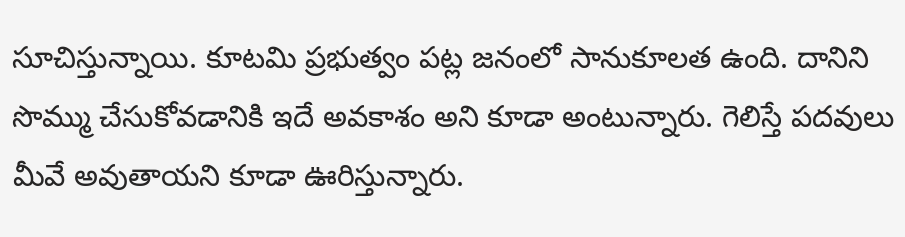సూచిస్తున్నాయి. కూటమి ప్రభుత్వం పట్ల జనంలో సానుకూలత ఉంది. దానిని సొమ్ము చేసుకోవడానికి ఇదే అవకాశం అని కూడా అంటున్నారు. గెలిస్తే పదవులు మీవే అవుతాయని కూడా ఊరిస్తున్నారు.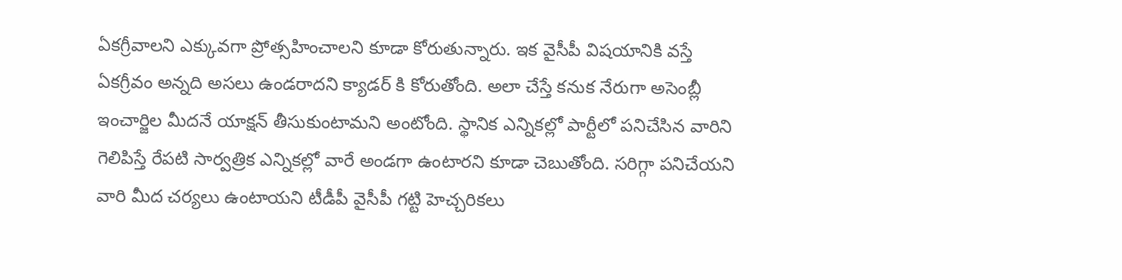ఏకగ్రీవాలని ఎక్కువగా ప్రోత్సహించాలని కూడా కోరుతున్నారు. ఇక వైసీపీ విషయానికి వస్తే ఏకగ్రీవం అన్నది అసలు ఉండరాదని క్యాడర్ కి కోరుతోంది. అలా చేస్తే కనుక నేరుగా అసెంబ్లీ ఇంచార్జిల మీదనే యాక్షన్ తీసుకుంటామని అంటోంది. స్థానిక ఎన్నికల్లో పార్టీలో పనిచేసిన వారిని గెలిపిస్తే రేపటి సార్వత్రిక ఎన్నికల్లో వారే అండగా ఉంటారని కూడా చెబుతోంది. సరిగ్గా పనిచేయని వారి మీద చర్యలు ఉంటాయని టీడీపీ వైసీపీ గట్టి హెచ్చరికలు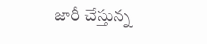జారీ చేస్తున్న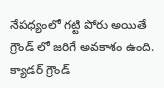నేపధ్యంలో గట్టి పోరు అయితే గ్రౌండ్ లో జరిగే అవకాశం ఉంది. క్యాడర్ గ్రౌండ్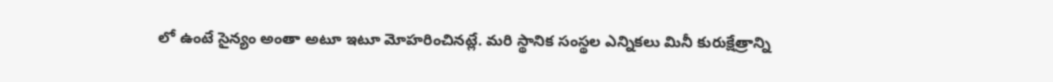లో ఉంటే సైన్యం అంతా అటూ ఇటూ మోహరించినట్లే. మరి స్థానిక సంస్థల ఎన్నికలు మినీ కురుక్షేత్రాన్ని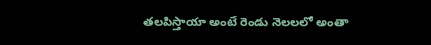తలపిస్తాయా అంటే రెండు నెలలలో అంతా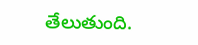తేలుతుంది.